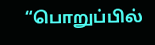“பொறுப்பில்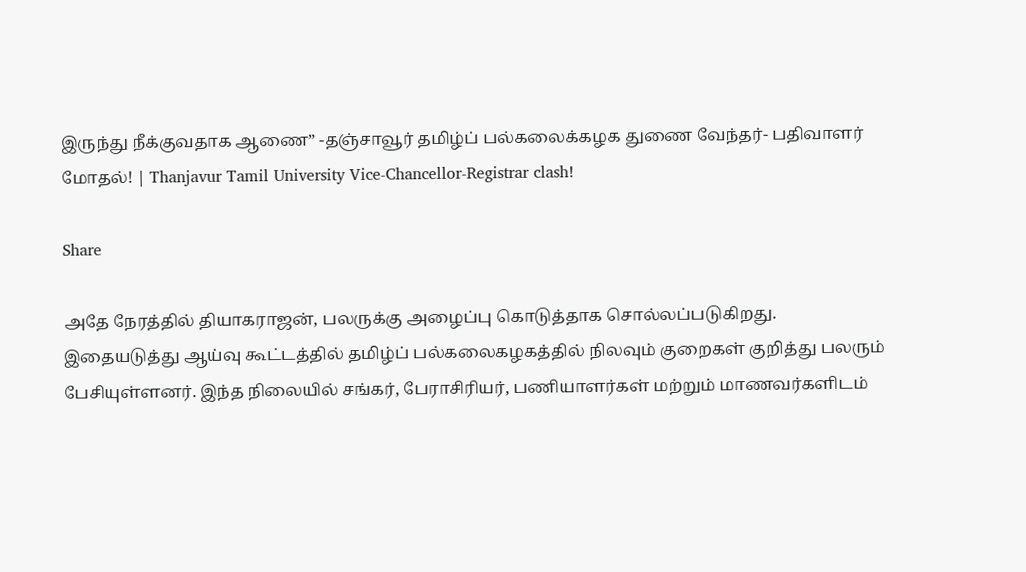இருந்து நீக்குவதாக ஆணை” -தஞ்சாவூர் தமிழ்ப் பல்கலைக்கழக துணை வேந்தர்- பதிவாளர் மோதல்! | Thanjavur Tamil University Vice-Chancellor-Registrar clash!

Share

அதே நேரத்தில் தியாகராஜன், பலருக்கு அழைப்பு கொடுத்தாக சொல்லப்படுகிறது. இதையடுத்து ஆய்வு கூட்டத்தில் தமிழ்ப் பல்கலைகழகத்தில் நிலவும் குறைகள் குறித்து பலரும் பேசியுள்ளனர். இந்த நிலையில் சங்கர், பேராசிரியர், பணியாளர்கள் மற்றும் மாணவர்களிடம்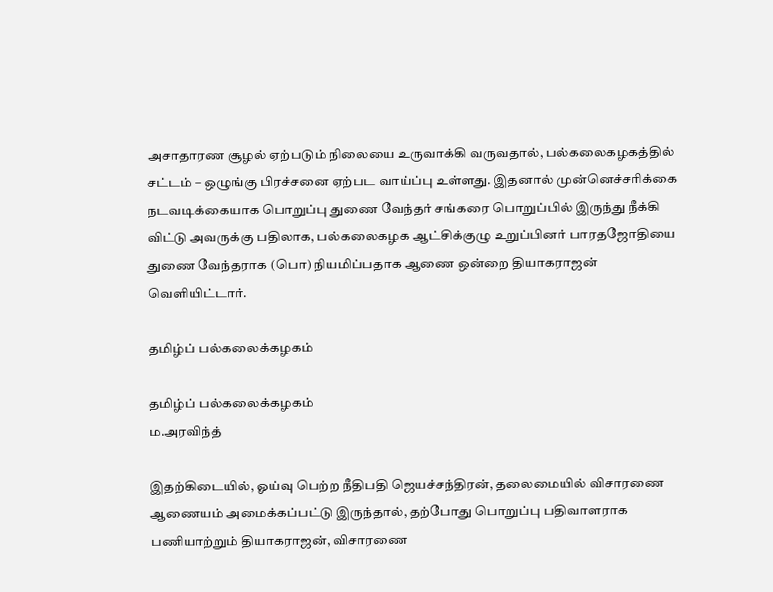அசாதாரண சூழல் ஏற்படும் நிலையை உருவாக்கி வருவதால், பல்கலைகழகத்தில் சட்டம் – ஒழுங்கு பிரச்சனை ஏற்பட வாய்ப்பு உள்ளது. இதனால் முன்னெச்சரிக்கை நடவடிக்கையாக பொறுப்பு துணை வேந்தர் சங்கரை பொறுப்பில் இருந்து நீக்கி விட்டு அவருக்கு பதிலாக, பல்கலைகழக ஆட்சிக்குழு உறுப்பினர் பாரதஜோதியை துணை வேந்தராக (பொ) நியமிப்பதாக ஆணை ஒன்றை தியாகராஜன் வெளியிட்டார்.

தமிழ்ப் பல்கலைக்கழகம்

தமிழ்ப் பல்கலைக்கழகம்
ம.அரவிந்த்

இதற்கிடையில், ஓய்வு பெற்ற நீதிபதி ஜெயச்சந்திரன், தலைமையில் விசாரணை ஆணையம் அமைக்கப்பட்டு இருந்தால், தற்போது பொறுப்பு பதிவாளராக பணியாற்றும் தியாகராஜன், விசாரணை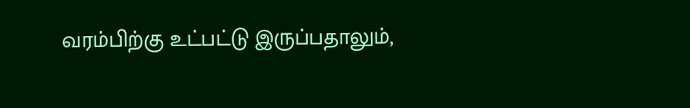வரம்பிற்கு உட்பட்டு இருப்பதாலும்,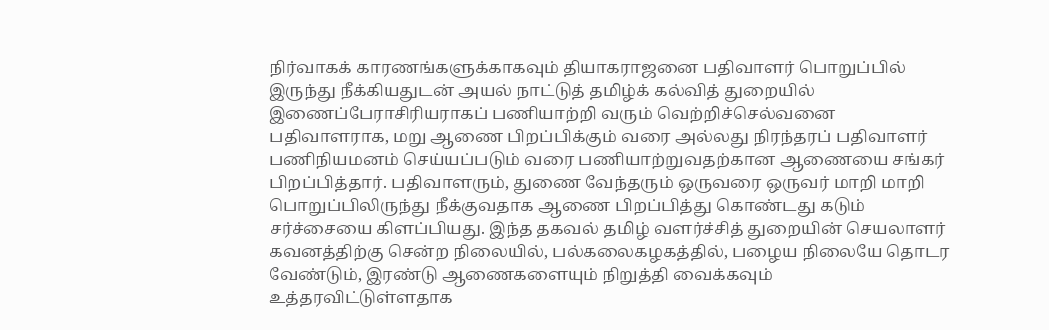நிர்வாகக் காரணங்களுக்காகவும் தியாகராஜனை பதிவாளர் பொறுப்பில் இருந்து நீக்கியதுடன் அயல் நாட்டுத் தமிழ்க் கல்வித் துறையில் இணைப்பேராசிரியராகப் பணியாற்றி வரும் வெற்றிச்செல்வனை பதிவாளராக, மறு ஆணை பிறப்பிக்கும் வரை அல்லது நிரந்தரப் பதிவாளர் பணிநியமனம் செய்யப்படும் வரை பணியாற்றுவதற்கான ஆணையை சங்கர் பிறப்பித்தார். பதிவாளரும், துணை வேந்தரும் ஒருவரை ஒருவர் மாறி மாறி பொறுப்பிலிருந்து நீக்குவதாக ஆணை பிறப்பித்து கொண்டது கடும் சர்ச்சையை கிளப்பியது. இந்த தகவல் தமிழ் வளர்ச்சித் துறையின் செயலாளர் கவனத்திற்கு சென்ற நிலையில், பல்கலைகழகத்தில், பழைய நிலையே தொடர வேண்டும், இரண்டு ஆணைகளையும் நிறுத்தி வைக்கவும் உத்தரவிட்டுள்ளதாக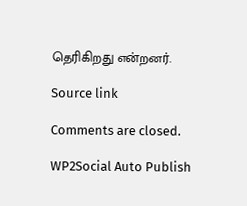தெரிகிறது என்றனர்.

Source link

Comments are closed.

WP2Social Auto Publish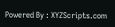Powered By : XYZScripts.com